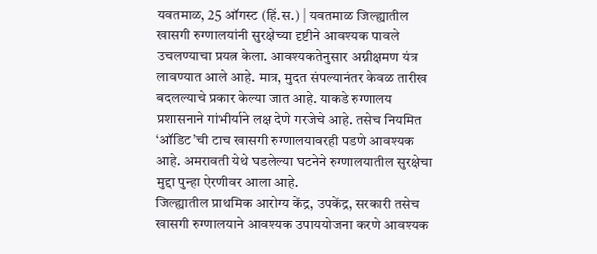यवतमाळ, 25 ऑगस्ट (हिं.स.) | यवतमाळ जिल्ह्यातील खासगी रुग्णालयांनी सुरक्षेच्या दृष्टीने आवश्यक पावले उचलण्याचा प्रयत्न केला. आवश्यकतेनुसार अग्नीक्षमण यंत्र लावण्यात आले आहे. मात्र, मुदत संपल्यानंतर केवळ तारीख बदलल्याचे प्रकार केल्या जात आहे. याकडे रुग्णालय प्रशासनाने गांभीर्याने लक्ष देणे गरजेचे आहे. तसेच नियमित ‘ऑडिट’ची टाच खासगी रुग्णालयावरही पडणे आवश्यक आहे. अमरावती येथे घडलेल्या घटनेने रुग्णालयातील सुरक्षेचा मुद्दा पुन्हा ऐरणीवर आला आहे.
जिल्ह्यातील प्राथमिक आरोग्य केंद्र, उपकेंद्र, सरकारी तसेच खासगी रुग्णालयाने आवश्यक उपाययोजना करणे आवश्यक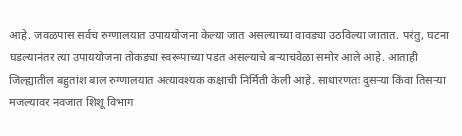आहे. जवळपास सर्वच रुग्णालयात उपाययोजना केल्या जात असल्याच्या वावड्या उठविल्या जातात. परंतु, घटना घडल्यानंतर त्या उपाययोजना तोकड्या स्वरूपाच्या पडत असल्याचे बऱ्याचवेळा समोर आले आहे. आताही जिल्ह्यातील बहुतांश बाल रुग्णालयात अत्यावश्यक कक्षाची निर्मिती केली आहे. साधारणतः दुसऱ्या किंवा तिसऱ्या मजल्यावर नवजात शिशू विभाग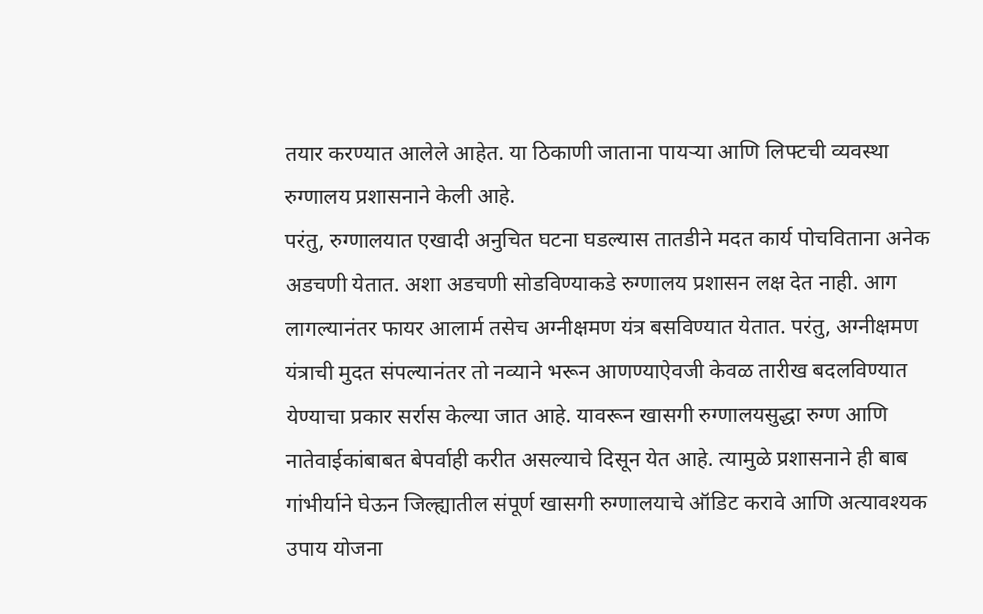तयार करण्यात आलेले आहेत. या ठिकाणी जाताना पायऱ्या आणि लिफ्टची व्यवस्था रुग्णालय प्रशासनाने केली आहे.
परंतु, रुग्णालयात एखादी अनुचित घटना घडल्यास तातडीने मदत कार्य पोचविताना अनेक अडचणी येतात. अशा अडचणी सोडविण्याकडे रुग्णालय प्रशासन लक्ष देत नाही. आग लागल्यानंतर फायर आलार्म तसेच अग्नीक्षमण यंत्र बसविण्यात येतात. परंतु, अग्नीक्षमण यंत्राची मुदत संपल्यानंतर तो नव्याने भरून आणण्याऐवजी केवळ तारीख बदलविण्यात येण्याचा प्रकार सर्रास केल्या जात आहे. यावरून खासगी रुग्णालयसुद्धा रुग्ण आणि नातेवाईकांबाबत बेपर्वाही करीत असल्याचे दिसून येत आहे. त्यामुळे प्रशासनाने ही बाब गांभीर्याने घेऊन जिल्ह्यातील संपूर्ण खासगी रुग्णालयाचे ऑडिट करावे आणि अत्यावश्यक उपाय योजना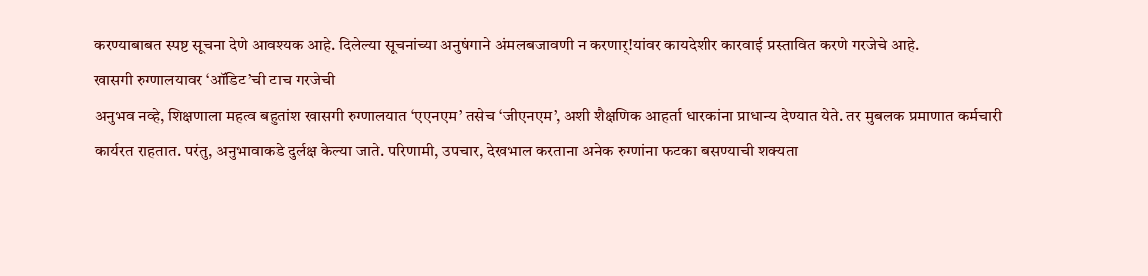करण्याबाबत स्पष्ट सूचना देणे आवश्यक आहे. दिलेल्या सूचनांच्या अनुषंगाने अंमलबजावणी न करणार्!यांवर कायदेशीर कारवाई प्रस्तावित करणे गरजेचे आहे.
खासगी रुग्णालयावर ‘ऑडिट’ची टाच गरजेची
अनुभव नव्हे, शिक्षणाला महत्व बहुतांश खासगी रुग्णालयात ‘एएनएम’ तसेच ‘जीएनएम’, अशी शैक्षणिक आहर्ता धारकांना प्राधान्य देण्यात येते. तर मुबलक प्रमाणात कर्मचारी कार्यरत राहतात. परंतु, अनुभावाकडे दुर्लक्ष केल्या जाते. परिणामी, उपचार, देखभाल करताना अनेक रुग्णांना फटका बसण्याची शक्यता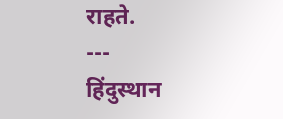राहते.
---
हिंदुस्थान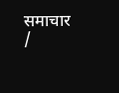समाचार /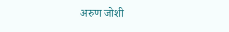अरुण जोशी